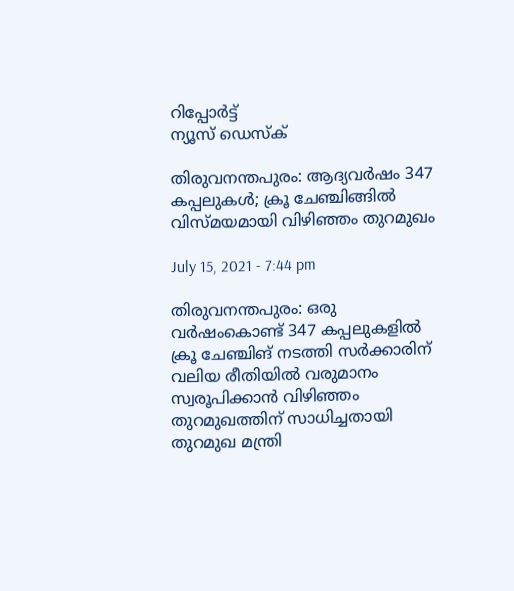റിപ്പോര്‍ട്ട്
ന്യൂസ് ഡെസ്ക്

തിരുവനന്തപുരം: ആദ്യവർഷം 347 കപ്പലുകൾ; ക്രൂ ചേഞ്ചിങ്ങിൽ വിസ്മയമായി വിഴിഞ്ഞം തുറമുഖം

July 15, 2021 - 7:44 pm

തിരുവനന്തപുരം: ഒരു വർഷംകൊണ്ട് 347 കപ്പലുകളിൽ ക്രൂ ചേഞ്ചിങ് നടത്തി സർക്കാരിന് വലിയ രീതിയിൽ വരുമാനം സ്വരൂപിക്കാൻ വിഴിഞ്ഞം തുറമുഖത്തിന് സാധിച്ചതായി തുറമുഖ മന്ത്രി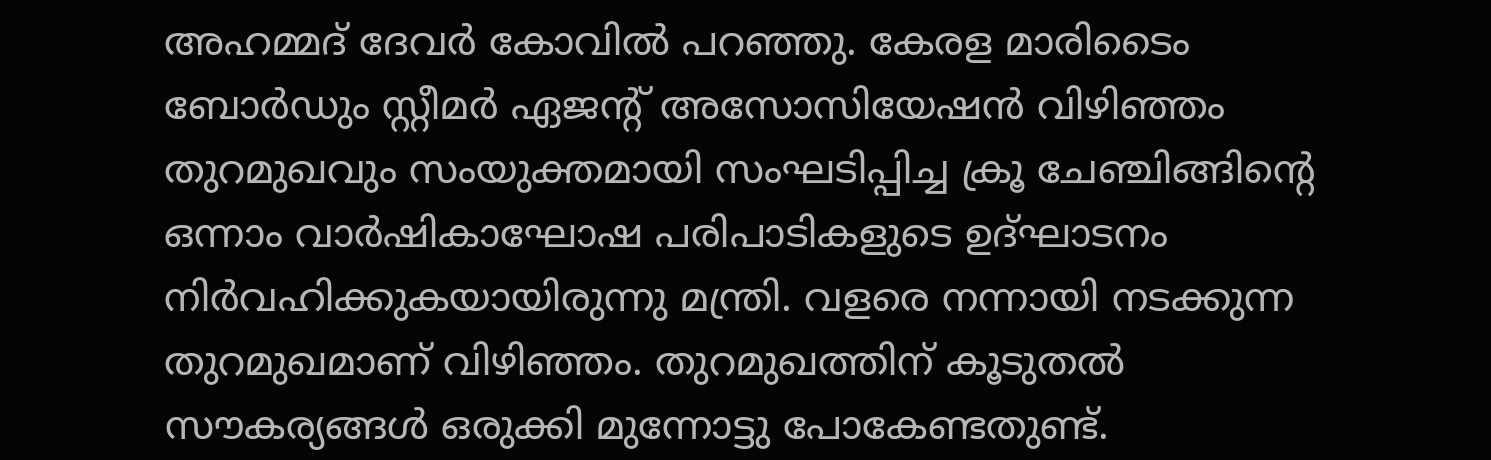അഹമ്മദ് ദേവർ കോവിൽ പറഞ്ഞു. കേരള മാരിടൈം ബോർഡും സ്റ്റീമർ ഏജന്റ് അസോസിയേഷൻ വിഴിഞ്ഞം തുറമുഖവും സംയുക്തമായി സംഘടിപ്പിച്ച ക്രൂ ചേഞ്ചിങ്ങിന്റെ ഒന്നാം വാർഷികാഘോഷ പരിപാടികളുടെ ഉദ്ഘാടനം നിർവഹിക്കുകയായിരുന്നു മന്ത്രി. വളരെ നന്നായി നടക്കുന്ന തുറമുഖമാണ് വിഴിഞ്ഞം. തുറമുഖത്തിന് കൂടുതൽ സൗകര്യങ്ങൾ ഒരുക്കി മുന്നോട്ടു പോകേണ്ടതുണ്ട്.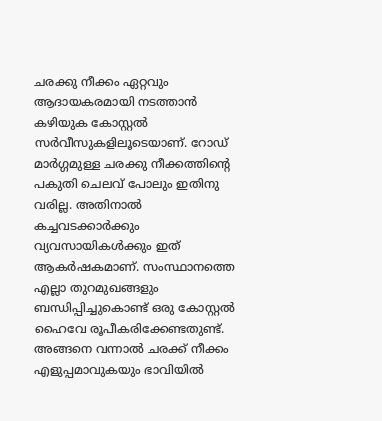ചരക്കു നീക്കം ഏറ്റവും ആദായകരമായി നടത്താൻ കഴിയുക കോസ്റ്റൽ സർവീസുകളിലൂടെയാണ്. റോഡ് മാർഗ്ഗമുള്ള ചരക്കു നീക്കത്തിന്റെ പകുതി ചെലവ് പോലും ഇതിനു വരില്ല. അതിനാൽ കച്ചവടക്കാർക്കും വ്യവസായികൾക്കും ഇത് ആകർഷകമാണ്. സംസ്ഥാനത്തെ എല്ലാ തുറമുഖങ്ങളും ബന്ധിപ്പിച്ചുകൊണ്ട് ഒരു കോസ്റ്റൽ ഹൈവേ രൂപീകരിക്കേണ്ടതുണ്ട്. അങ്ങനെ വന്നാൽ ചരക്ക് നീക്കം എളുപ്പമാവുകയും ഭാവിയിൽ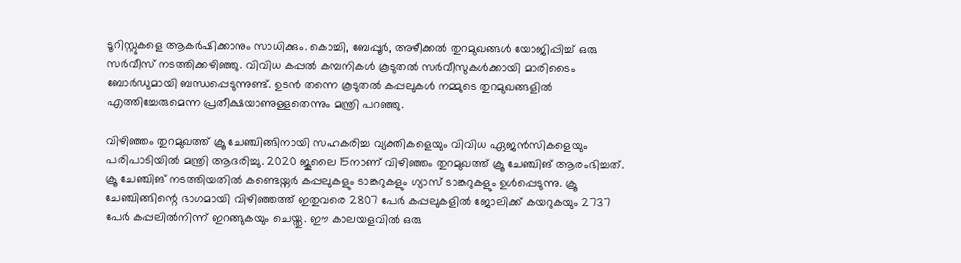ടൂറിസ്റ്റുകളെ ആകർഷിക്കാനും സാധിക്കും. കൊച്ചി, ബേപ്പൂർ, അഴീക്കൽ തുറമുഖങ്ങൾ യോജിപ്പിച്ച് ഒരു സർവീസ് നടത്തിക്കഴിഞ്ഞു. വിവിധ കപ്പൽ കമ്പനികൾ കൂടുതൽ സർവീസുകൾക്കായി മാരിടൈം ബോർഡുമായി ബന്ധപ്പെടുന്നുണ്ട്. ഉടൻ തന്നെ കൂടുതൽ കപ്പലുകൾ നമ്മുടെ തുറമുഖങ്ങളിൽ  എത്തിച്ചേരുമെന്ന പ്രതീക്ഷയാണുള്ളതെന്നും മന്ത്രി പറഞ്ഞു.

വിഴിഞ്ഞം തുറമുഖത്ത് ക്രൂ ചേഞ്ചിങ്ങിനായി സഹകരിച്ച വ്യക്തികളെയും വിവിധ ഏജൻസികളെയും പരിപാടിയിൽ മന്ത്രി ആദരിച്ചു. 2020 ജൂലൈ 15നാണ് വിഴിഞ്ഞം തുറമുഖത്ത് ക്രൂ ചേഞ്ചിങ് ആരംഭിച്ചത്. ക്രൂ ചേഞ്ചിങ് നടത്തിയതിൽ കണ്ടെയ്നർ കപ്പലുകളും ടാങ്കറുകളും ഗ്യാസ് ടാങ്കറുകളും ഉൾപ്പെടുന്നു. ക്രൂ ചേഞ്ചിങ്ങിന്റെ ഭാഗമായി വിഴിഞ്ഞത്ത് ഇതുവരെ 2807 പേർ കപ്പലുകളിൽ ജോലിക്ക് കയറുകയും 2737 പേർ കപ്പലിൽനിന്ന് ഇറങ്ങുകയും ചെയ്തു. ഈ കാലയളവിൽ ഒരു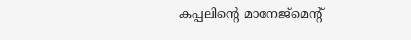കപ്പലിന്റെ മാനേജ്മെന്റ്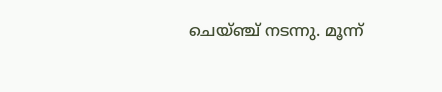ചെയ്ഞ്ച് നടന്നു. മൂന്ന്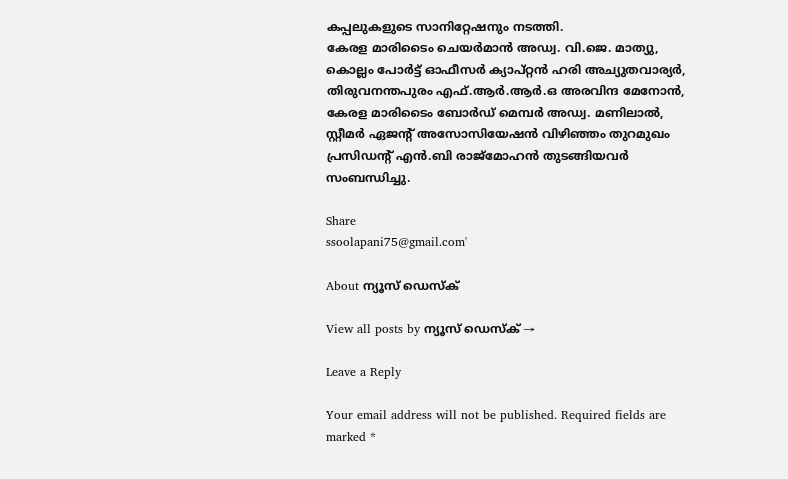കപ്പലുകളുടെ സാനിറ്റേഷനും നടത്തി.
കേരള മാരിടൈം ചെയർമാൻ അഡ്വ. വി.ജെ. മാത്യു, കൊല്ലം പോർട്ട് ഓഫീസർ ക്യാപ്റ്റൻ ഹരി അച്യുതവാര്യർ, തിരുവനന്തപുരം എഫ്.ആർ.ആർ.ഒ അരവിന്ദ മേനോൻ, കേരള മാരിടൈം ബോർഡ് മെമ്പർ അഡ്വ. മണിലാൽ, സ്റ്റീമർ ഏജന്റ് അസോസിയേഷൻ വിഴിഞ്ഞം തുറമുഖം പ്രസിഡന്റ് എൻ.ബി രാജ്മോഹൻ തുടങ്ങിയവർ സംബന്ധിച്ചു.

Share
ssoolapani75@gmail.com'

About ന്യൂസ് ഡെസ്ക്

View all posts by ന്യൂസ് ഡെസ്ക് →

Leave a Reply

Your email address will not be published. Required fields are marked *